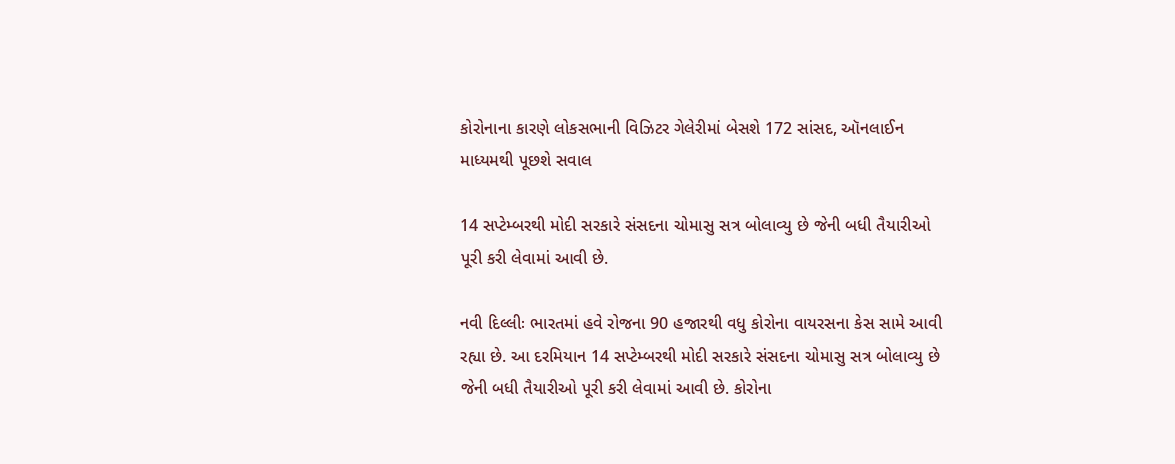કોરોનાના કારણે લોકસભાની વિઝિટર ગેલેરીમાં બેસશે 172 સાંસદ, ઑનલાઈન માધ્યમથી પૂછશે સવાલ

14 સપ્ટેમ્બરથી મોદી સરકારે સંસદના ચોમાસુ સત્ર બોલાવ્યુ છે જેની બધી તૈયારીઓ પૂરી કરી લેવામાં આવી છે.

નવી દિલ્લીઃ ભારતમાં હવે રોજના 90 હજારથી વધુ કોરોના વાયરસના કેસ સામે આવી રહ્યા છે. આ દરમિયાન 14 સપ્ટેમ્બરથી મોદી સરકારે સંસદના ચોમાસુ સત્ર બોલાવ્યુ છે જેની બધી તૈયારીઓ પૂરી કરી લેવામાં આવી છે. કોરોના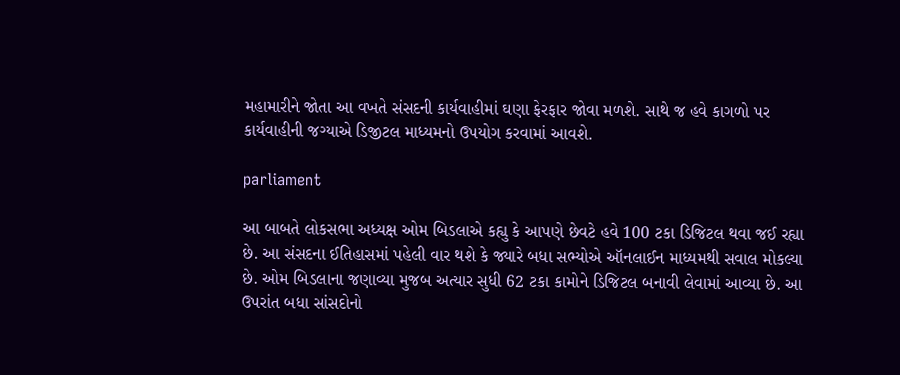મહામારીને જોતા આ વખતે સંસદની કાર્યવાહીમાં ઘણા ફેરફાર જોવા મળશે. સાથે જ હવે કાગળો પર કાર્યવાહીની જગ્યાએ ડિજીટલ માધ્યમનો ઉપયોગ કરવામાં આવશે.

parliament

આ બાબતે લોકસભા અધ્યક્ષ ઓમ બિડલાએ કહ્યુ કે આપણે છેવટે હવે 100 ટકા ડિજિટલ થવા જઈ રહ્યા છે. આ સંસદના ઈતિહાસમાં પહેલી વાર થશે કે જ્યારે બધા સભ્યોએ ઑનલાઈન માધ્યમથી સવાલ મોકલ્યા છે. ઓમ બિડલાના જણાવ્યા મુજબ અત્યાર સુધી 62 ટકા કામોને ડિજિટલ બનાવી લેવામાં આવ્યા છે. આ ઉપરાંત બધા સાંસદોનો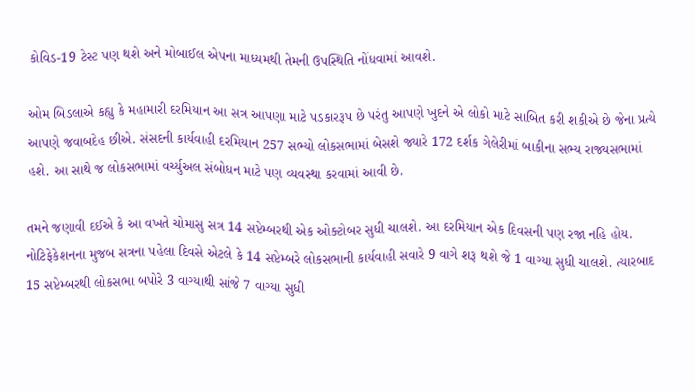કોવિડ-19 ટેસ્ટ પણ થશે અને મોબાઈલ એપના માધ્યમથી તેમની ઉપસ્થિતિ નોંધવામાં આવશે.

ઓમ બિડલાએ કહ્યુ કે મહામારી દરમિયાન આ સત્ર આપણા માટે પડકારરૂપ છે પરંતુ આપણે ખુદને એ લોકો માટે સાબિત કરી શકીએ છે જેના પ્રત્યે આપણે જવાબદેહ છીએ. સંસદની કાર્યવાહી દરમિયાન 257 સભ્યો લોકસભામાં બેસશે જ્યારે 172 દર્શક ગેલેરીમાં બાકીના સભ્ય રાજ્યસભામાં હશે. આ સાથે જ લોકસભામાં વર્ચ્યુઅલ સંબોધન માટે પણ વ્યવસ્થા કરવામાં આવી છે.

તમને જણાવી દઈએ કે આ વખતે ચોમાસુ સત્ર 14 સપ્ટેમ્બરથી એક ઓક્ટોબર સુધી ચાલશે. આ દરમિયાન એક દિવસની પણ રજા નહિ હોય. નોટિફેકેશનના મુજબ સત્રના પહેલા દિવસે એટલે કે 14 સપ્ટેમ્બરે લોકસભાની કાર્યવાહી સવારે 9 વાગે શરૂ થશે જે 1 વાગ્યા સુધી ચાલશે. ત્યારબાદ 15 સપ્ટેમ્બરથી લોકસભા બપોરે 3 વાગ્યાથી સાંજે 7 વાગ્યા સુધી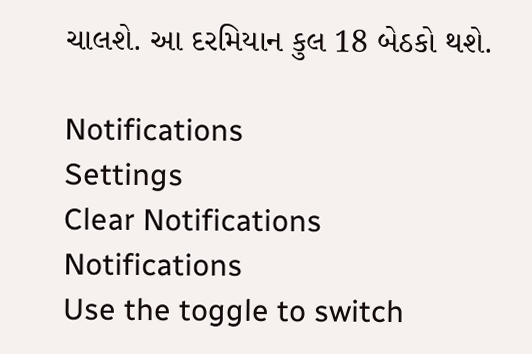ચાલશે. આ દરમિયાન કુલ 18 બેઠકો થશે.

Notifications
Settings
Clear Notifications
Notifications
Use the toggle to switch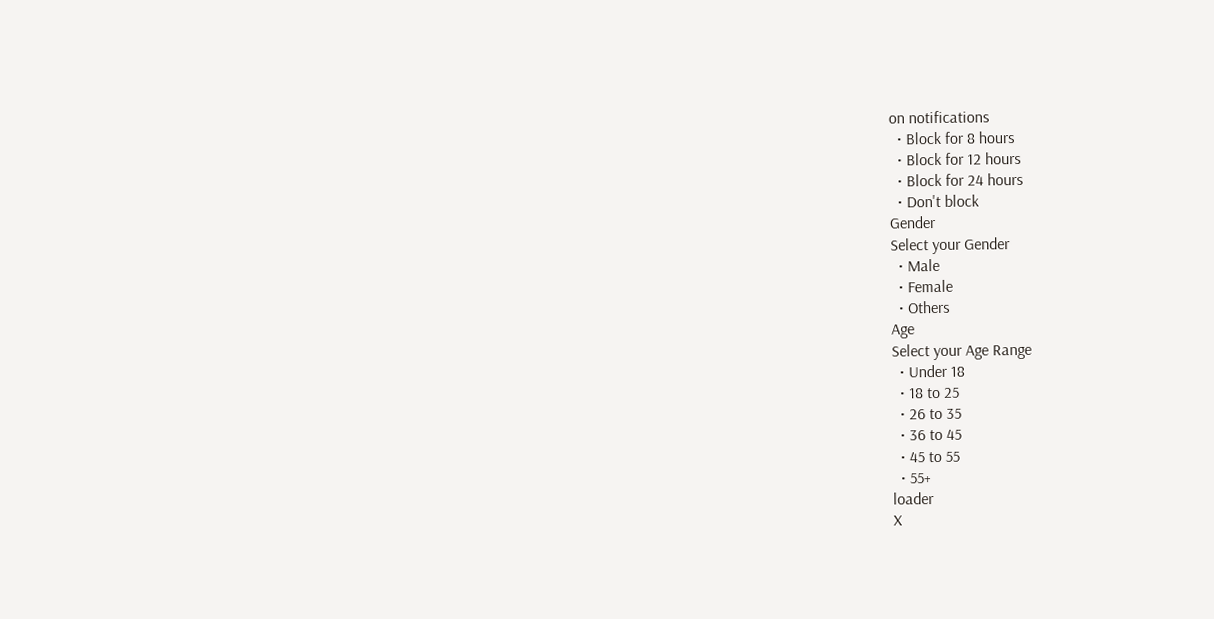on notifications
  • Block for 8 hours
  • Block for 12 hours
  • Block for 24 hours
  • Don't block
Gender
Select your Gender
  • Male
  • Female
  • Others
Age
Select your Age Range
  • Under 18
  • 18 to 25
  • 26 to 35
  • 36 to 45
  • 45 to 55
  • 55+
loader
X